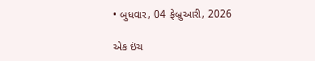• બુધવાર, 04 ફેબ્રુઆરી, 2026

એક ઇંચ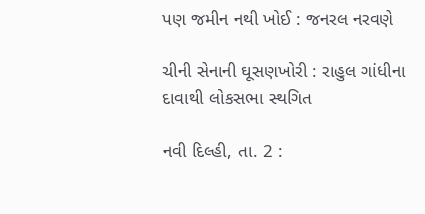પણ જમીન નથી ખોઈ : જનરલ નરવણે

ચીની સેનાની ઘૂસણખોરી : રાહુલ ગાંધીના દાવાથી લોકસભા સ્થગિત

નવી દિલ્હી, તા. 2 :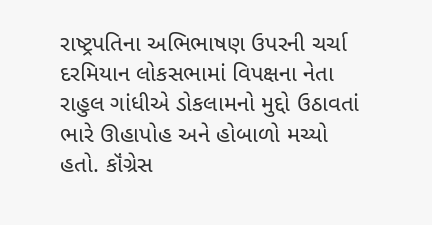રાષ્ટ્રપતિના અભિભાષણ ઉપરની ચર્ચા દરમિયાન લોકસભામાં વિપક્ષના નેતા રાહુલ ગાંધીએ ડોકલામનો મુદ્દો ઉઠાવતાં ભારે ઊહાપોહ અને હોબાળો મચ્યો હતો. કૉંગ્રેસ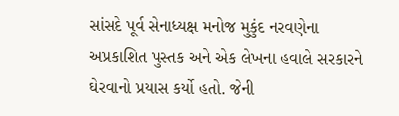સાંસદે પૂર્વ સેનાધ્યક્ષ મનોજ મુકુંદ નરવણેના અપ્રકાશિત પુસ્તક અને એક લેખના હવાલે સરકારને ઘેરવાનો પ્રયાસ કર્યો હતો. જેની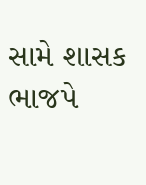સામે શાસક ભાજપે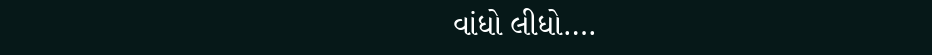વાંધો લીધો….